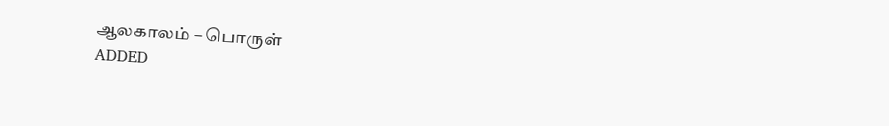ஆலகாலம் – பொருள்
ADDED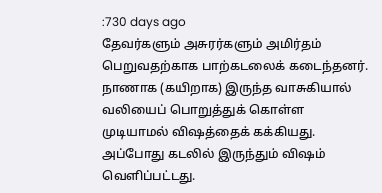:730 days ago
தேவர்களும் அசுரர்களும் அமிர்தம் பெறுவதற்காக பாற்கடலைக் கடைந்தனர். நாணாக (கயிறாக) இருந்த வாசுகியால் வலியைப் பொறுத்துக் கொள்ள முடியாமல் விஷத்தைக் கக்கியது. அப்போது கடலில் இருந்தும் விஷம் வெளிப்பட்டது.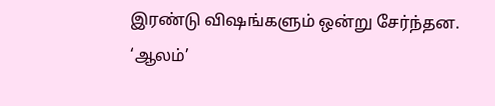இரண்டு விஷங்களும் ஒன்று சேர்ந்தன. ‘ஆலம்’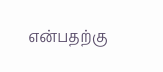என்பதற்கு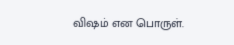விஷம் என பொருள்.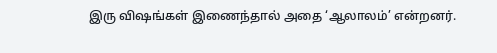இரு விஷங்கள் இணைந்தால் அதை ‘ஆலாலம்’ என்றனர்.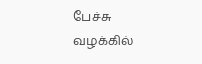பேச்சு வழக்கில்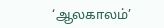‘ஆலகாலம்’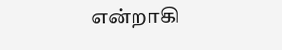என்றாகி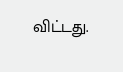விட்டது.